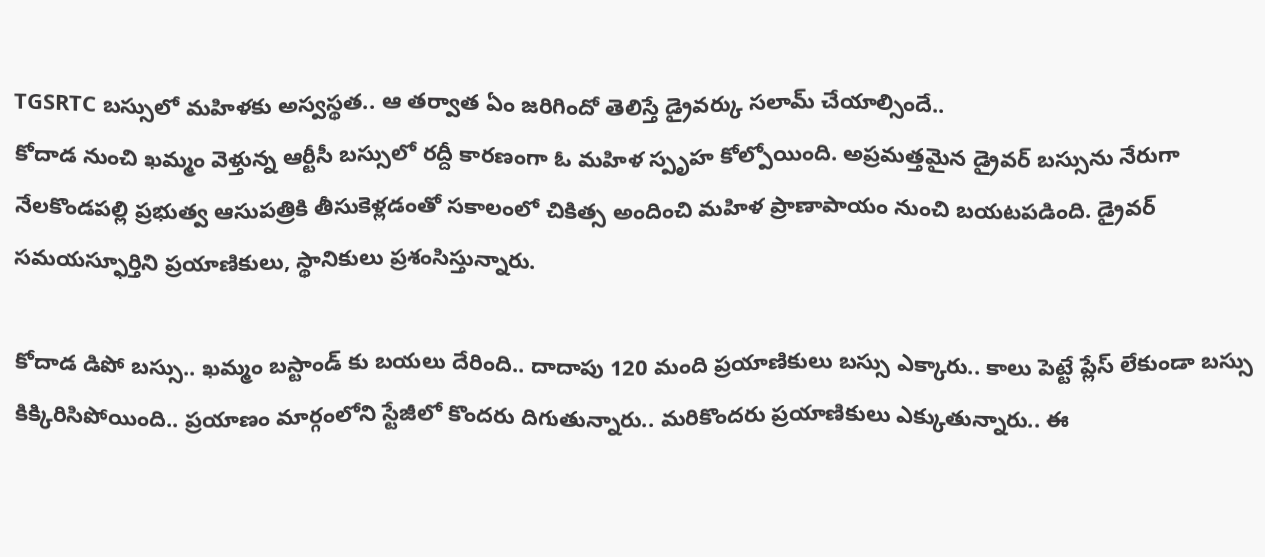TGSRTC బస్సులో మహిళకు అస్వస్థత.. ఆ తర్వాత ఏం జరిగిందో తెలిస్తే డ్రైవర్కు సలామ్ చేయాల్సిందే..
కోదాడ నుంచి ఖమ్మం వెళ్తున్న ఆర్టీసీ బస్సులో రద్దీ కారణంగా ఓ మహిళ స్పృహ కోల్పోయింది. అప్రమత్తమైన డ్రైవర్ బస్సును నేరుగా నేలకొండపల్లి ప్రభుత్వ ఆసుపత్రికి తీసుకెళ్లడంతో సకాలంలో చికిత్స అందించి మహిళ ప్రాణాపాయం నుంచి బయటపడింది. డ్రైవర్ సమయస్ఫూర్తిని ప్రయాణికులు, స్థానికులు ప్రశంసిస్తున్నారు.

కోదాడ డిపో బస్సు.. ఖమ్మం బస్టాండ్ కు బయలు దేరింది.. దాదాపు 120 మంది ప్రయాణికులు బస్సు ఎక్కారు.. కాలు పెట్టే ప్లేస్ లేకుండా బస్సు కిక్కిరిసిపోయింది.. ప్రయాణం మార్గంలోని స్టేజీలో కొందరు దిగుతున్నారు.. మరికొందరు ప్రయాణికులు ఎక్కుతున్నారు.. ఈ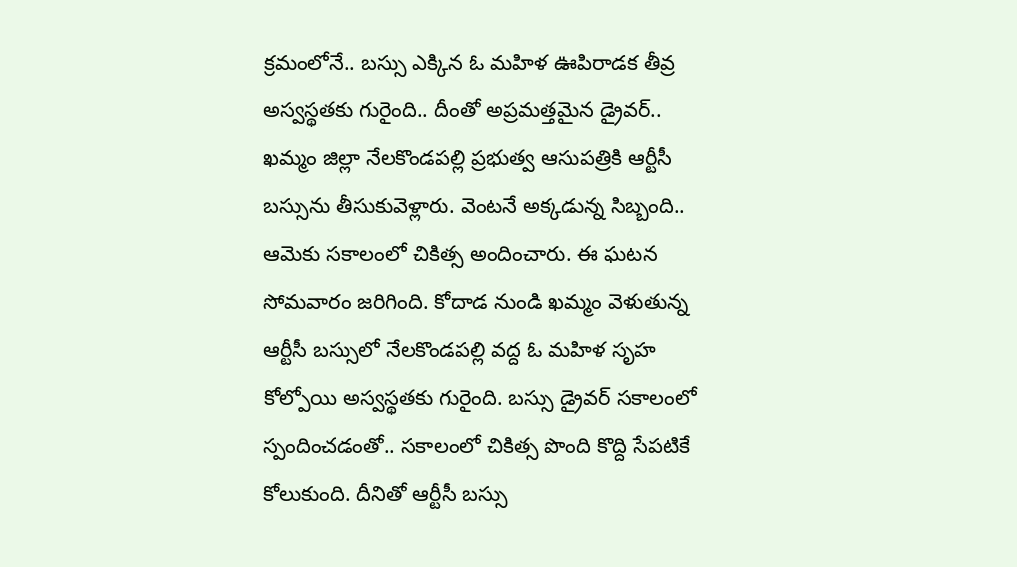క్రమంలోనే.. బస్సు ఎక్కిన ఓ మహిళ ఊపిరాడక తీవ్ర అస్వస్థతకు గురైంది.. దీంతో అప్రమత్తమైన డ్రైవర్.. ఖమ్మం జిల్లా నేలకొండపల్లి ప్రభుత్వ ఆసుపత్రికి ఆర్టీసీ బస్సును తీసుకువెళ్లారు. వెంటనే అక్కడున్న సిబ్బంది.. ఆమెకు సకాలంలో చికిత్స అందించారు. ఈ ఘటన సోమవారం జరిగింది. కోదాడ నుండి ఖమ్మం వెళుతున్న ఆర్టీసీ బస్సులో నేలకొండపల్లి వద్ద ఓ మహిళ సృహ కోల్పోయి అస్వస్థతకు గురైంది. బస్సు డ్రైవర్ సకాలంలో స్పందించడంతో.. సకాలంలో చికిత్స పొంది కొద్ది సేపటికే కోలుకుంది. దీనితో ఆర్టీసీ బస్సు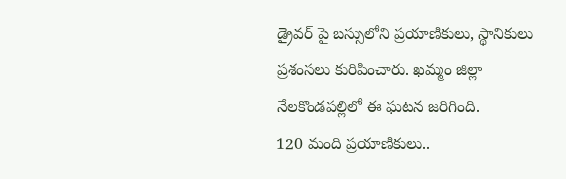డ్రైవర్ పై బస్సులోని ప్రయాణికులు, స్థానికులు ప్రశంసలు కురిపించారు. ఖమ్మం జిల్లా నేలకొండపల్లిలో ఈ ఘటన జరిగింది.
120 మంది ప్రయాణికులు..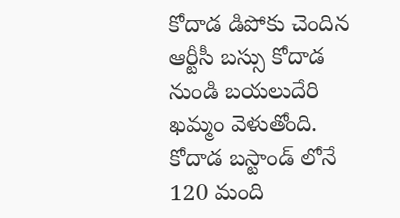కోదాడ డిపోకు చెందిన ఆర్టీసీ బస్సు కోదాడ నుండి బయలుదేరి ఖమ్మం వెళుతోంది. కోదాడ బస్టాండ్ లోనే 120 మంది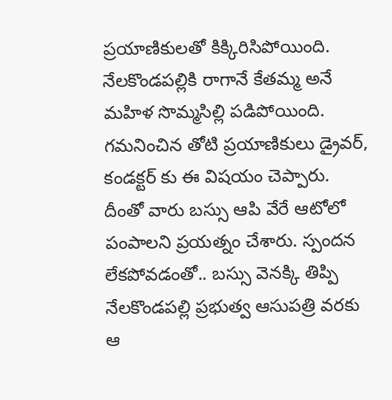ప్రయాణికులతో కిక్కిరిసిపోయింది. నేలకొండపల్లికి రాగానే కేతమ్మ అనే మహిళ సొమ్మసిల్లి పడిపోయింది. గమనించిన తోటి ప్రయాణికులు డ్రైవర్, కండక్టర్ కు ఈ విషయం చెప్పారు. దీంతో వారు బస్సు ఆపి వేరే ఆటోలో పంపాలని ప్రయత్నం చేశారు. స్పందన లేకపోవడంతో.. బస్సు వెనక్కి తిప్పి నేలకొండపల్లి ప్రభుత్వ ఆసుపత్రి వరకు ఆ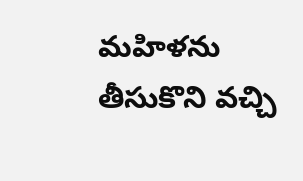మహిళను తీసుకొని వచ్చి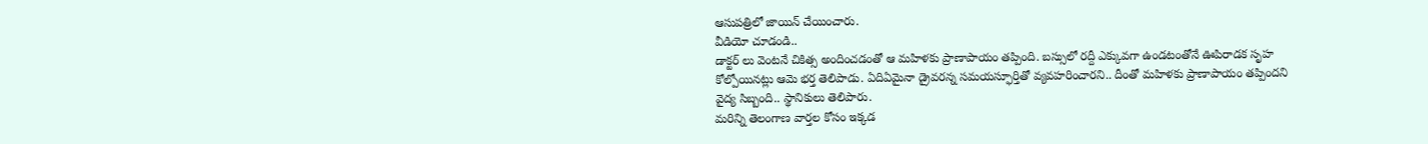ఆసుపత్రిలో జాయిన్ చేయించారు.
వీడియో చూడండి..
డాక్టర్ లు వెంటనే చికిత్స అందించడంతో ఆ మహిళకు ప్రాణాపాయం తప్పింది. బస్సులో రద్దీ ఎక్కువగా ఉండటంతోనే ఊపిరాడక సృహ కోల్పోయినట్లు ఆమె భర్త తెలిపాడు. ఏదిఏమైనా డ్రైవరన్న సమయస్ఫూర్తితో వ్యవహరించారని.. దీంతో మహిళకు ప్రాణాపాయం తప్పిందని వైద్య సిబ్బంది.. స్థానికులు తెలిపారు.
మరిన్ని తెలంగాణ వార్తల కోసం ఇక్కడ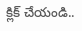క్లిక్ చేయండి..